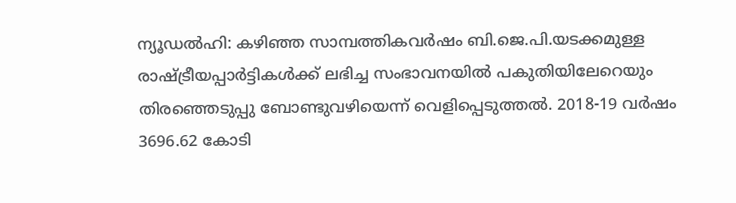ന്യൂഡൽഹി: കഴിഞ്ഞ സാമ്പത്തികവർഷം ബി.ജെ.പി.യടക്കമുള്ള രാഷ്ട്രീയപ്പാർട്ടികൾക്ക് ലഭിച്ച സംഭാവനയിൽ പകുതിയിലേറെയും തിരഞ്ഞെടുപ്പു ബോണ്ടുവഴിയെന്ന് വെളിപ്പെടുത്തൽ. 2018-19 വർഷം 3696.62 കോടി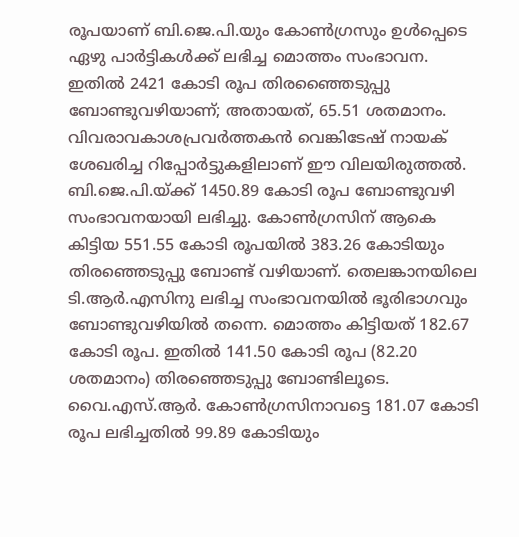രൂപയാണ് ബി.ജെ.പി.യും കോൺഗ്രസും ഉൾപ്പെടെ ഏഴു പാർട്ടികൾക്ക് ലഭിച്ച മൊത്തം സംഭാവന. ഇതിൽ 2421 കോടി രൂപ തിരഞ്ഞൈടുപ്പു ബോണ്ടുവഴിയാണ്; അതായത്, 65.51 ശതമാനം. വിവരാവകാശപ്രവർത്തകൻ വെങ്കിടേഷ് നായക് ശേഖരിച്ച റിപ്പോർട്ടുകളിലാണ് ഈ വിലയിരുത്തൽ. ബി.ജെ.പി.യ്ക്ക് 1450.89 കോടി രൂപ ബോണ്ടുവഴി സംഭാവനയായി ലഭിച്ചു. കോൺഗ്രസിന് ആകെ കിട്ടിയ 551.55 കോടി രൂപയിൽ 383.26 കോടിയും തിരഞ്ഞെടുപ്പു ബോണ്ട് വഴിയാണ്. തെലങ്കാനയിലെ ടി.ആർ.എസിനു ലഭിച്ച സംഭാവനയിൽ ഭൂരിഭാഗവും ബോണ്ടുവഴിയിൽ തന്നെ. മൊത്തം കിട്ടിയത് 182.67 കോടി രൂപ. ഇതിൽ 141.50 കോടി രൂപ (82.20 ശതമാനം) തിരഞ്ഞെടുപ്പു ബോണ്ടിലൂടെ. വൈ.എസ്.ആർ. കോൺഗ്രസിനാവട്ടെ 181.07 കോടി രൂപ ലഭിച്ചതിൽ 99.89 കോടിയും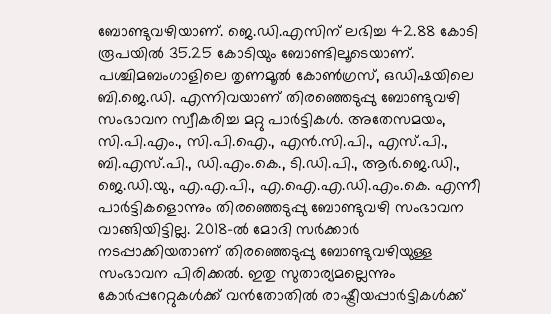ബോണ്ടുവഴിയാണ്. ജെ.ഡി.എസിന് ലഭിച്ച 42.88 കോടി രൂപയിൽ 35.25 കോടിയും ബോണ്ടിലൂടെയാണ്. പശ്ചിമബംഗാളിലെ തൃണമൂൽ കോൺഗ്രസ്, ഒഡിഷയിലെ ബി.ജെ.ഡി. എന്നിവയാണ് തിരഞ്ഞെടുപ്പു ബോണ്ടുവഴി സംഭാവന സ്വീകരിച്ച മറ്റു പാർട്ടികൾ. അതേസമയം, സി.പി.എം., സി.പി.ഐ., എൻ.സി.പി., എസ്.പി., ബി.എസ്.പി., ഡി.എം.കെ., ടി.ഡി.പി., ആർ.ജെ.ഡി., ജെ.ഡി.യു., എ.എ.പി., എ.ഐ.എ.ഡി.എം.കെ. എന്നീ പാർട്ടികളൊന്നും തിരഞ്ഞെടുപ്പു ബോണ്ടുവഴി സംഭാവന വാങ്ങിയിട്ടില്ല. 2018-ൽ മോദി സർക്കാർ നടപ്പാക്കിയതാണ് തിരഞ്ഞെടുപ്പു ബോണ്ടുവഴിയുള്ള സംഭാവന പിരിക്കൽ. ഇതു സുതാര്യമല്ലെന്നും കോർപ്പറേറ്റുകൾക്ക് വൻതോതിൽ രാഷ്ട്രീയപ്പാർട്ടികൾക്ക്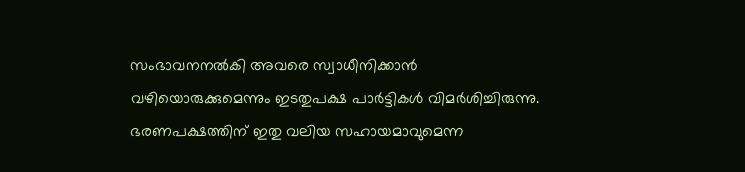സംഭാവനനൽകി അവരെ സ്വാധീനിക്കാൻ വഴിയൊരുക്കുമെന്നും ഇടതുപക്ഷ പാർട്ടികൾ വിമർശിച്ചിരുന്നു. ഭരണപക്ഷത്തിന് ഇതു വലിയ സഹായമാവുമെന്ന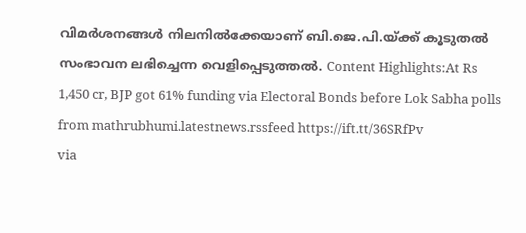വിമർശനങ്ങൾ നിലനിൽക്കേയാണ് ബി.ജെ.പി.യ്ക്ക് കൂടുതൽ സംഭാവന ലഭിച്ചെന്ന വെളിപ്പെടുത്തൽ. Content Highlights:At Rs 1,450 cr, BJP got 61% funding via Electoral Bonds before Lok Sabha polls
from mathrubhumi.latestnews.rssfeed https://ift.tt/36SRfPv
via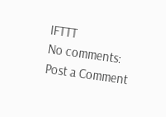IFTTT
No comments:
Post a Comment